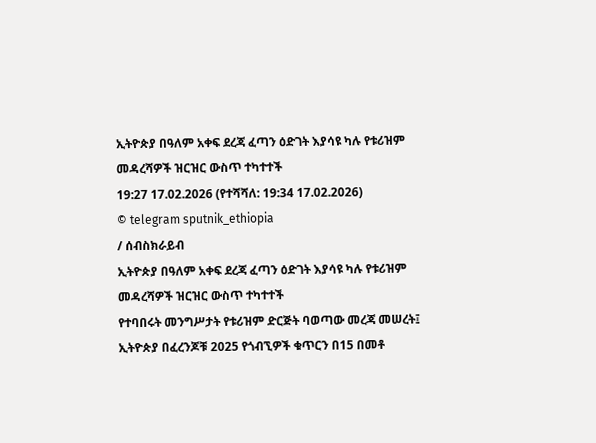ኢትዮጵያ በዓለም አቀፍ ደረጃ ፈጣን ዕድገት እያሳዩ ካሉ የቱሪዝም መዳረሻዎች ዝርዝር ውስጥ ተካተተች
19:27 17.02.2026 (የተሻሻለ: 19:34 17.02.2026)
© telegram sputnik_ethiopia
/ ሰብስክራይብ
ኢትዮጵያ በዓለም አቀፍ ደረጃ ፈጣን ዕድገት እያሳዩ ካሉ የቱሪዝም መዳረሻዎች ዝርዝር ውስጥ ተካተተች
የተባበሩት መንግሥታት የቱሪዝም ድርጅት ባወጣው መረጃ መሠረት፤ ኢትዮጵያ በፈረንጆቹ 2025 የጎብኚዎች ቁጥርን በ15 በመቶ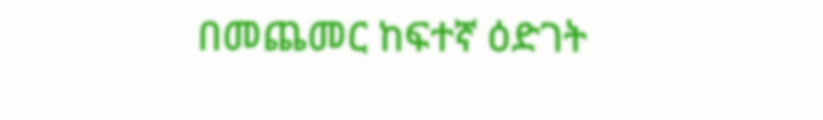በመጨመር ከፍተኛ ዕድገት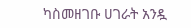ካስመዘገቡ ሀገራት አንዷ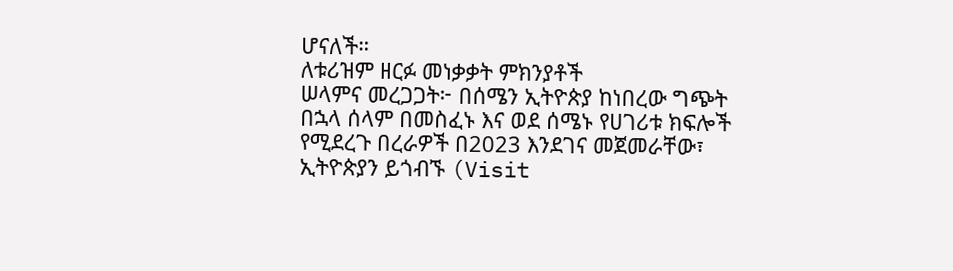ሆናለች።
ለቱሪዝም ዘርፉ መነቃቃት ምክንያቶች
ሠላምና መረጋጋት፦ በሰሜን ኢትዮጵያ ከነበረው ግጭት በኋላ ሰላም በመስፈኑ እና ወደ ሰሜኑ የሀገሪቱ ክፍሎች የሚደረጉ በረራዎች በ2023 እንደገና መጀመራቸው፣
ኢትዮጵያን ይጎብኙ (Visit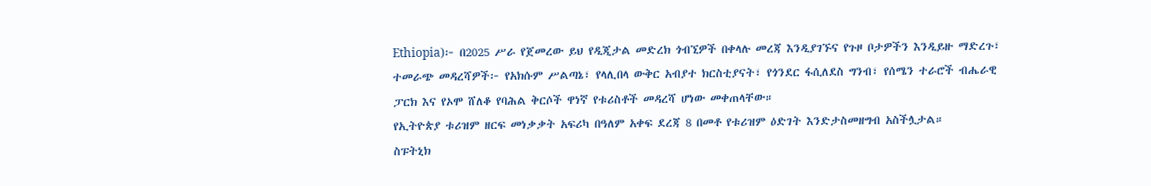Ethiopia)፦ በ2025 ሥራ የጀመረው ይህ የዲጂታል መድረክ ጎብኚዎች በቀላሉ መረጃ እንዲያገኙና የጉዞ ቦታዎችን እንዲይዙ ማድረጉ፣
ተመራጭ መዳረሻዎች፦ የአክሱም ሥልጣኔ፣ የላሊበላ ውቅር አብያተ ክርስቲያናት፣ የጎንደር ፋሲለደስ ግንብ፣ የሰሜን ተራሮች ብሔራዊ ፓርክ እና የኦሞ ሸለቆ የባሕል ቅርሶች ዋነኛ የቱሪስቶች መዳረሻ ሆነው መቀጠላቸው።
የኢትዮጵያ ቱሪዝም ዘርፍ መነቃቃት አፍሪካ በዓለም አቀፍ ደረጃ 8 በመቶ የቱሪዝም ዕድገት እንድታስመዘግብ አስችሏታል።
ስፑትኒክ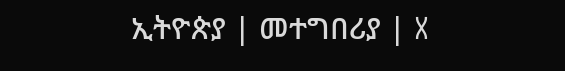ኢትዮጵያ | መተግበሪያ | X